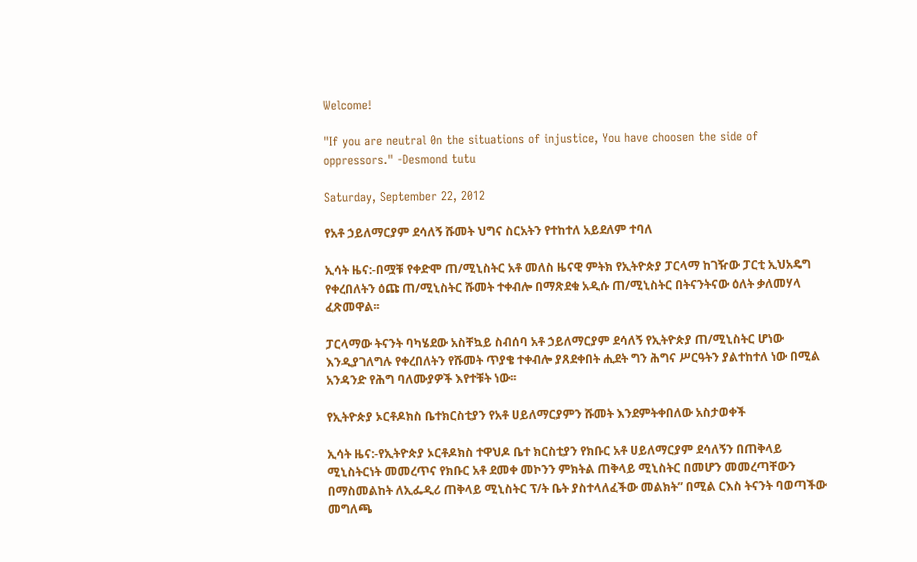Welcome!

"If you are neutral 0n the situations of injustice, You have choosen the side of oppressors." -Desmond tutu

Saturday, September 22, 2012

የአቶ ኃይለማርያም ደሳለኝ ሹመት ህግና ስርአትን የተከተለ አይደለም ተባለ

ኢሳት ዜና:-በሟቹ የቀድሞ ጠ/ሚኒስትር አቶ መለስ ዜናዊ ምትክ የኢትዮጵያ ፓርላማ ከገዥው ፓርቲ ኢህአዴግ የቀረበለትን ዕጩ ጠ/ሚኒስትር ሹመት ተቀብሎ በማጽደቁ አዲሱ ጠ/ሚኒስትር በትናንትናው ዕለት ቃለመሃላ ፈጽመዋል፡፡

ፓርላማው ትናንት ባካሄደው አስቸኳይ ስብሰባ አቶ ኃይለማርያም ደሳለኝ የኢትዮጵያ ጠ/ሚኒስትር ሆነው እንዲያገለግሉ የቀረበለትን የሹመት ጥያቄ ተቀብሎ ያጸደቀበት ሒደት ግን ሕግና ሥርዓትን ያልተከተለ ነው በሚል አንዳንድ የሕግ ባለሙያዎች እየተቹት ነው፡፡

የኢትዮጵያ ኦርቶዶክስ ቤተክርስቲያን የአቶ ሀይለማርያምን ሹመት እንደምትቀበለው አስታወቀች

ኢሳት ዜና:-የኢትዮጵያ ኦርቶዶክስ ተዋህዶ ቤተ ክርስቲያን የክቡር አቶ ሀይለማርያም ደሳለኝን በጠቅላይ ሚኒስትርነት መመረጥና የክቡር አቶ ደመቀ መኮንን ምክትል ጠቅላይ ሚኒስትር በመሆን መመረጣቸውን በማስመልከት ለኢፌዲሪ ጠቅላይ ሚኒስትር ፕ/ት ቤት ያስተላለፈችው መልክት” በሚል ርእስ ትናንት ባወጣችው መግለጫ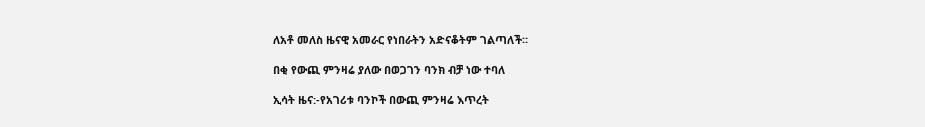ለአቶ መለስ ዜናዊ አመራር የነበራትን አድናቆትም ገልጣለች።

በቂ የውጪ ምንዛሬ ያለው በወጋገን ባንክ ብቻ ነው ተባለ

ኢሳት ዜና:-የአገሪቱ ባንኮች በውጪ ምንዛሬ እጥረት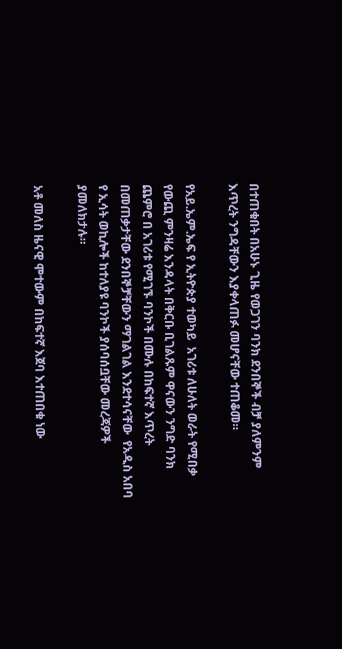በተጠቁበት በአሁኑ ጊዜ የወጋገን ባንክ ደንበኞች ብቻ ያለምንም እጥረት ንግዳቸውን እያቀላጠፉ መሆናቸው ተጠቆመ።

የአይ.ኤም.ኤፍ የ ኢትዮጵያ ተወካይ  አገሪቱ ለሁለት ወራት የሚበቃ የውጪ ምንዛሬ እንዳላት በቅርቡ ቢገልጹም ዋናውን ንግድ ባንክ ጨምሮ በ አገሪቱ የሚገኙ ባንኮች በሙሉ በከፍተኛ እጥረት በመጠቃታቸው ደንበኞቻቸውን ማገልገል እንደተሳናቸው  የአዲስ አበባ የ ኢሳት ወኪሎች ከተለያዩ ባንኮች ያሰባሰቧቸው መረጃዎች ያመለክታሉ።

አቶ መለስ ዜናዊ ሞተውም በከፍተኛ እጀባ እተጠበቁ ነው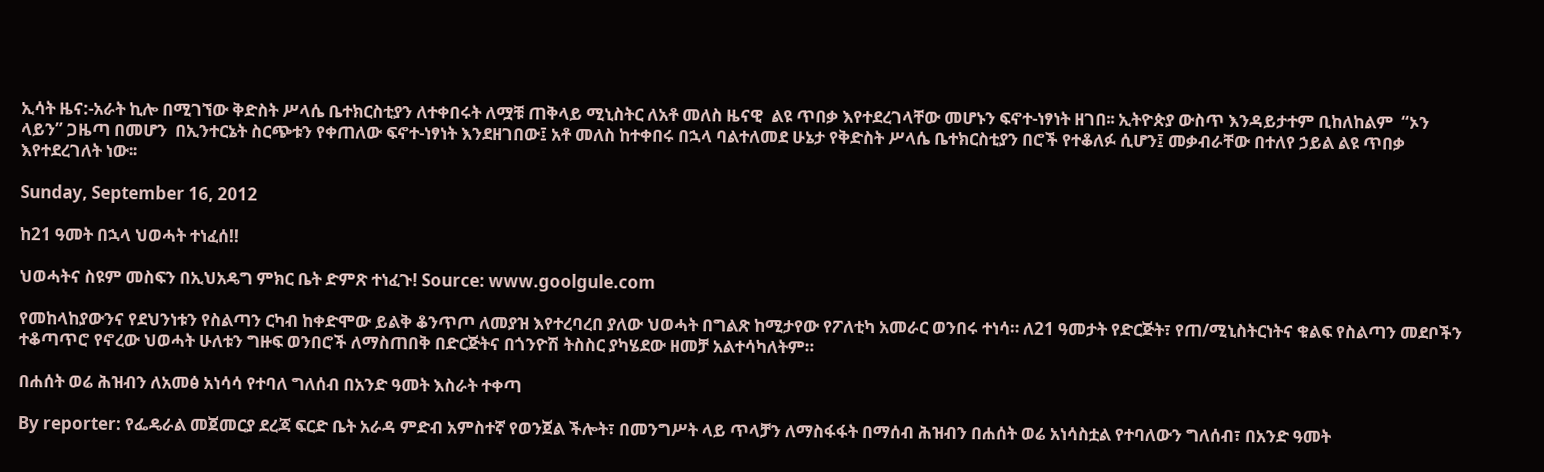ኢሳት ዜና:-አራት ኪሎ በሚገኘው ቅድስት ሥላሴ ቤተክርስቲያን ለተቀበሩት ለሟቹ ጠቅላይ ሚኒስትር ለአቶ መለስ ዜናዊ  ልዩ ጥበቃ እየተደረገላቸው መሆኑን ፍኖተ-ነፃነት ዘገበ፡፡ ኢትዮጵያ ውስጥ እንዳይታተም ቢከለከልም  “ኦን ላይን” ጋዜጣ በመሆን  በኢንተርኔት ስርጭቱን የቀጠለው ፍኖተ-ነፃነት እንደዘገበው፤ አቶ መለስ ከተቀበሩ በኋላ ባልተለመደ ሁኔታ የቅድስት ሥላሴ ቤተክርስቲያን በሮች የተቆለፉ ሲሆን፤ መቃብራቸው በተለየ ኃይል ልዩ ጥበቃ እየተደረገለት ነው፡፡

Sunday, September 16, 2012

ከ21 ዓመት በኋላ ህወሓት ተነፈሰ!!

ህወሓትና ስዩም መስፍን በኢህአዴግ ምክር ቤት ድምጽ ተነፈጉ! Source: www.goolgule.com

የመከላከያውንና የደህንነቱን የስልጣን ርካብ ከቀድሞው ይልቅ ቆንጥጦ ለመያዝ እየተረባረበ ያለው ህወሓት በግልጽ ከሚታየው የፖለቲካ አመራር ወንበሩ ተነሳ። ለ21 ዓመታት የድርጅት፣ የጠ/ሚኒስትርነትና ቁልፍ የስልጣን መደቦችን ተቆጣጥሮ የኖረው ህወሓት ሁለቱን ግዙፍ ወንበሮች ለማስጠበቅ በድርጅትና በጎንዮሽ ትስስር ያካሄደው ዘመቻ አልተሳካለትም።

በሐሰት ወሬ ሕዝብን ለአመፅ አነሳሳ የተባለ ግለሰብ በአንድ ዓመት እስራት ተቀጣ

By reporter: የፌዴራል መጀመርያ ደረጃ ፍርድ ቤት አራዳ ምድብ አምስተኛ የወንጀል ችሎት፣ በመንግሥት ላይ ጥላቻን ለማስፋፋት በማሰብ ሕዝብን በሐሰት ወሬ አነሳስቷል የተባለውን ግለሰብ፣ በአንድ ዓመት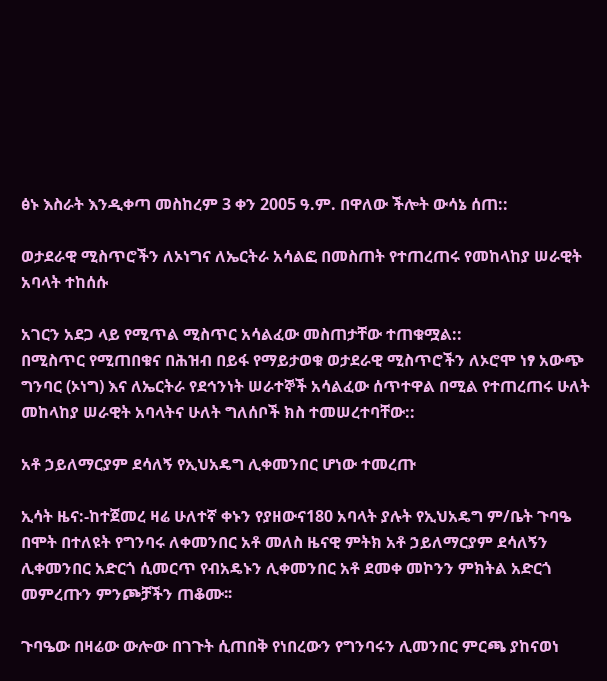ፅኑ እስራት እንዲቀጣ መስከረም 3 ቀን 2005 ዓ.ም. በዋለው ችሎት ውሳኔ ሰጠ::

ወታደራዊ ሚስጥሮችን ለኦነግና ለኤርትራ አሳልፎ በመስጠት የተጠረጠሩ የመከላከያ ሠራዊት አባላት ተከሰሱ

አገርን አደጋ ላይ የሚጥል ሚስጥር አሳልፈው መስጠታቸው ተጠቁሟል::
በሚስጥር የሚጠበቁና በሕዝብ በይፋ የማይታወቁ ወታደራዊ ሚስጥሮችን ለኦሮሞ ነፃ አውጭ ግንባር (ኦነግ) እና ለኤርትራ የደኅንነት ሠራተኞች አሳልፈው ሰጥተዋል በሚል የተጠረጠሩ ሁለት መከላከያ ሠራዊት አባላትና ሁለት ግለሰቦች ክስ ተመሠረተባቸው::

አቶ ኃይለማርያም ደሳለኝ የኢህአዴግ ሊቀመንበር ሆነው ተመረጡ

ኢሳት ዜና:-ከተጀመረ ዛሬ ሁለተኛ ቀኑን የያዘውና180 አባላት ያሉት የኢህአዴግ ም/ቤት ጉባዔ በሞት በተለዩት የግንባሩ ለቀመንበር አቶ መለስ ዜናዊ ምትክ አቶ ኃይለማርያም ደሳለኝን ሊቀመንበር አድርጎ ሲመርጥ የብአዴኑን ሊቀመንበር አቶ ደመቀ መኮንን ምክትል አድርጎ መምረጡን ምንጮቻችን ጠቆሙ፡፡

ጉባዔው በዛሬው ውሎው በገጉት ሲጠበቅ የነበረውን የግንባሩን ሊመንበር ምርጫ ያከናወነ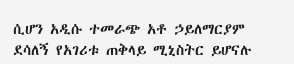ሲሆን አዲሱ ተመራጭ አቶ ኃይለማርያም ደሳለኝ የአገሪቱ ጠቅላይ ሚኒስትር ይሆናሉ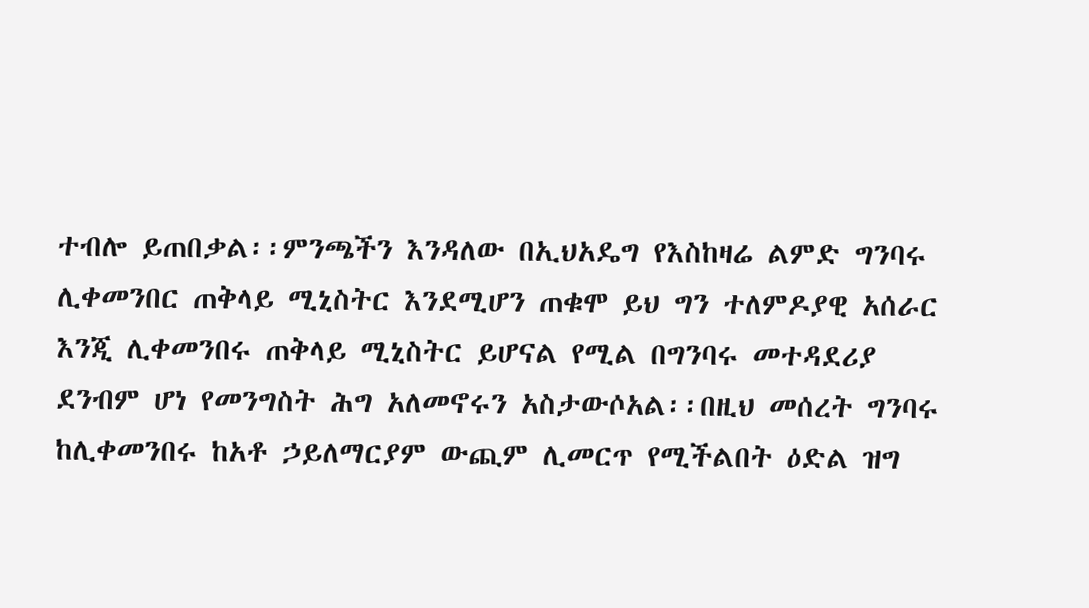ተብሎ ይጠበቃል፡፡ምንጫችን እንዳለው በኢህአዴግ የእስከዛሬ ልምድ ግንባሩ ሊቀመንበር ጠቅላይ ሚኒስትር እንደሚሆን ጠቁሞ ይህ ግን ተለምዶያዊ አሰራር እንጂ ሊቀመንበሩ ጠቅላይ ሚኒስትር ይሆናል የሚል በግንባሩ መተዳደሪያ ደንብም ሆነ የመንግስት ሕግ አለመኖሩን አስታውሶአል፡፡በዚህ መሰረት ግንባሩ ከሊቀመንበሩ ከአቶ ኃይለማርያም ውጪም ሊመርጥ የሚችልበት ዕድል ዝግ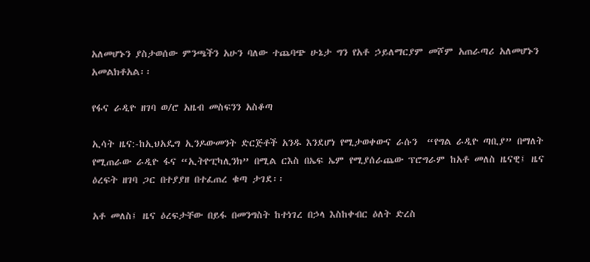አለመሆኑን ያስታወሰው ምንጫችን አሁን ባለው ተጨባጭ ሁኔታ ግን የአቶ ኃይለማርያም መሾም አጠራጣሪ አለመሆኑን አመልክቶአል፡፡

የፋና ራዲዮ ዘገባ ወ/ሮ አዜብ መስፍንን አስቆጣ

ኢሳት ዜና:-ከኢህአዴግ ኢንዶውመንት ድርጅቶች አንዱ እንደሆነ የሚታወቀውና ራሱን  “የግል ራዲዮ ጣቢያ” በማለት የሚጠራው ራዲዮ ፋና “ኢትዮፒካሊንክ” በሚል ርእስ በኤፍ ኤም የሚያሰራጨው ፕሮግራም ከአቶ መለስ ዜናዊ፤ ዜና ዕረፍት ዘገባ ጋር በተያያዘ በተፈጠረ ቁጣ ታገደ፡፡

አቶ መለስ፤ ዜና ዕረፍታቸው በይፋ በመንግስት ከተነገረ በኃላ እስከቀብር ዕለት ድረስ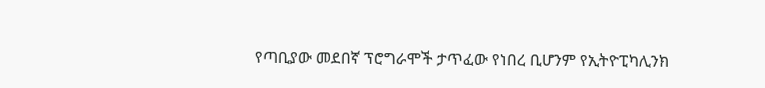የጣቢያው መደበኛ ፕሮግራሞች ታጥፈው የነበረ ቢሆንም የኢትዮፒካሊንክ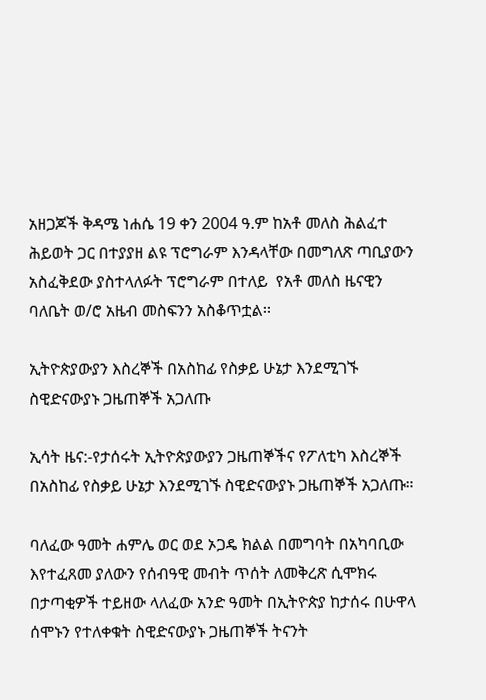አዘጋጆች ቅዳሜ ነሐሴ 19 ቀን 2004 ዓ.ም ከአቶ መለስ ሕልፈተ ሕይወት ጋር በተያያዘ ልዩ ፕሮግራም እንዳላቸው በመግለጽ ጣቢያውን አስፈቅደው ያስተላለፉት ፕሮግራም በተለይ  የአቶ መለስ ዜናዊን ባለቤት ወ/ሮ አዜብ መስፍንን አስቆጥቷል፡፡

ኢትዮጵያውያን እስረኞች በአስከፊ የስቃይ ሁኔታ እንደሚገኙ ስዊድናውያኑ ጋዜጠኞች አጋለጡ

ኢሳት ዜና:-የታሰሩት ኢትዮጵያውያን ጋዜጠኞችና የፖለቲካ እስረኞች በአስከፊ የስቃይ ሁኔታ እንደሚገኙ ስዊድናውያኑ ጋዜጠኞች አጋለጡ።

ባለፈው ዓመት ሐምሌ ወር ወደ ኦጋዴ ክልል በመግባት በአካባቢው እየተፈጸመ ያለውን የሰብዓዊ መብት ጥሰት ለመቅረጽ ሲሞክሩ በታጣቂዎች ተይዘው ላለፈው አንድ ዓመት በኢትዮጵያ ከታሰሩ በሁዋላ ሰሞኑን የተለቀቁት ስዊድናውያኑ ጋዜጠኞች ትናንት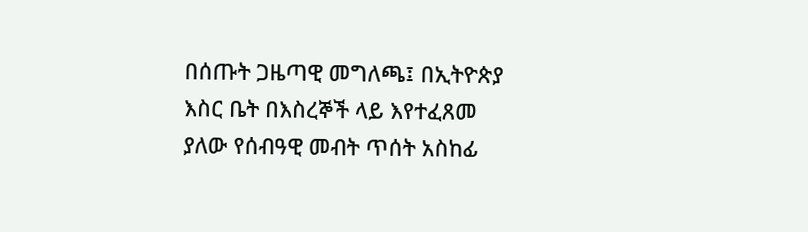በሰጡት ጋዜጣዊ መግለጫ፤ በኢትዮጵያ እስር ቤት በእስረኞች ላይ እየተፈጸመ ያለው የሰብዓዊ መብት ጥሰት አስከፊ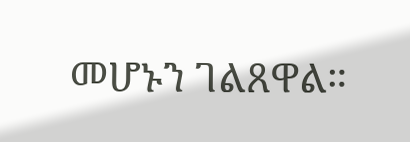መሆኑን ገልጸዋል።